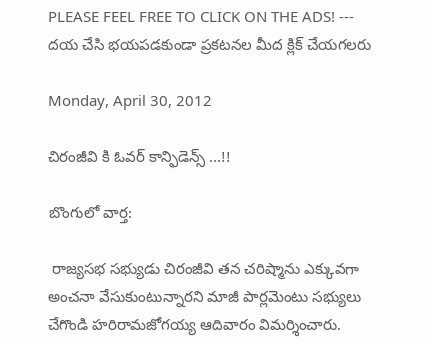PLEASE FEEL FREE TO CLICK ON THE ADS! --- దయ చేసి భయపడకుండా ప్రకటనల మీద క్లిక్ చేయగలరు

Monday, April 30, 2012

చిరంజీవి కి ఓవర్ కాన్ఫిడెన్స్ ...!!

బొంగులో వార్త:

 రాజ్యసభ సభ్యుడు చిరంజీవి తన చరిష్మాను ఎక్కువగా అంచనా వేసుకుంటున్నారని మాజీ పార్లమెంటు సభ్యులు చేగొండి హరిరామజోగయ్య ఆదివారం విమర్శించారు.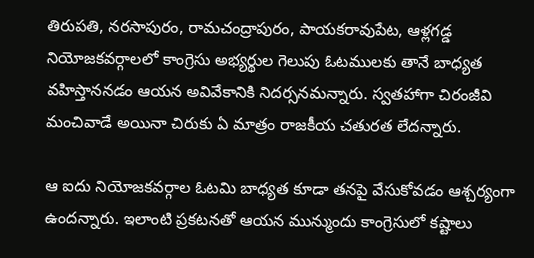తిరుపతి, నరసాపురం, రామచంద్రాపురం, పాయకరావుపేట, ఆళ్లగడ్డ నియోజకవర్గాలలో కాంగ్రెసు అభ్యర్థుల గెలుపు ఓటములకు తానే బాధ్యత వహిస్తాననడం ఆయన అవివేకానికి నిదర్సనమన్నారు. స్వతహాగా చిరంజీవి మంచివాడే అయినా చిరుకు ఏ మాత్రం రాజకీయ చతురత లేదన్నారు.

ఆ ఐదు నియోజకవర్గాల ఓటమి బాధ్యత కూడా తనపై వేసుకోవడం ఆశ్చర్యంగా ఉందన్నారు. ఇలాంటి ప్రకటనతో ఆయన మున్ముందు కాంగ్రెసులో కష్టాలు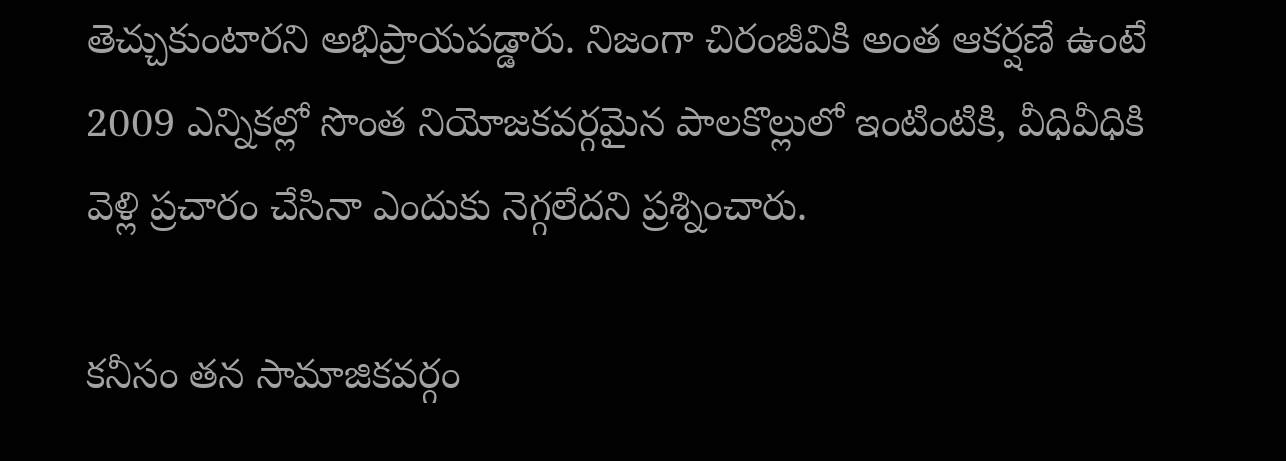తెచ్చుకుంటారని అభిప్రాయపడ్డారు. నిజంగా చిరంజీవికి అంత ఆకర్షణే ఉంటే 2009 ఎన్నికల్లో సొంత నియోజకవర్గమైన పాలకొల్లులో ఇంటింటికి, వీధివీధికి వెళ్లి ప్రచారం చేసినా ఎందుకు నెగ్గలేదని ప్రశ్నించారు.

కనీసం తన సామాజికవర్గం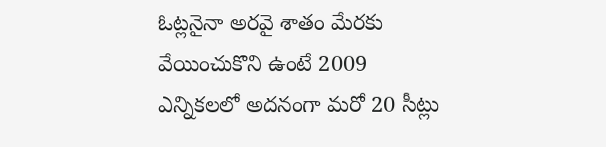ఓట్లనైనా అరవై శాతం మేరకు వేయించుకొని ఉంటే 2009 ఎన్నికలలో అదనంగా మరో 20 సీట్లు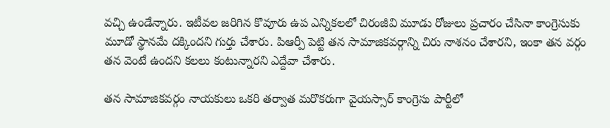వచ్చి ఉండేన్నారు. ఇటీవల జరిగిన కొవూరు ఉప ఎన్నికలలో చిరంజీవి మూడు రోజులు ప్రచారం చేసినా కాంగ్రెసుకు మూడో స్థానమే దక్కిందని గుర్తు చేశారు. పిఆర్పీ పెట్టి తన సామాజికవర్గాన్ని చిరు నాశనం చేశారని, ఇంకా తన వర్గం తన వెంటే ఉందని కలలు కంటున్నారని ఎద్దేవా చేశారు.

తన సామాజికవర్గం నాయకులు ఒకరి తర్వాత మరొకరుగా వైయస్సార్ కాంగ్రెసు పార్టీలో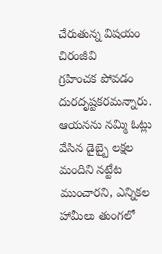చేరుతున్న విషయం చిరంజీవి
గ్రహించక పోవడం దురదృష్టకరమన్నారు. ఆయనను నమ్మి ఓట్లు వేసిన డైబ్బై లక్షల మందిని నట్టేట ముంచారని, ఎన్నికల హామీలు తుంగలో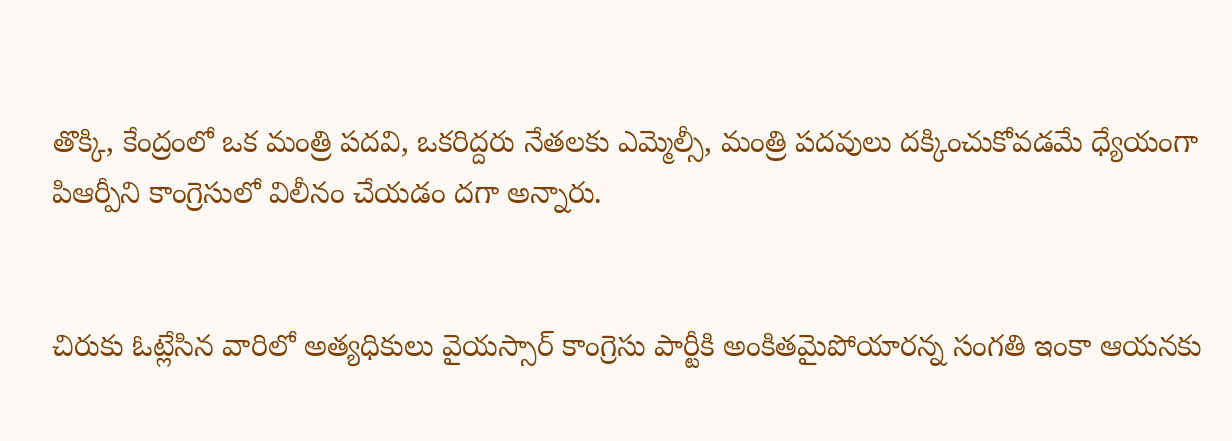తొక్కి, కేంద్రంలో ఒక మంత్రి పదవి, ఒకరిద్దరు నేతలకు ఎమ్మెల్సీ, మంత్రి పదవులు దక్కించుకోవడమే ధ్యేయంగా పిఆర్పీని కాంగ్రెసులో విలీనం చేయడం దగా అన్నారు.


చిరుకు ఓట్లేసిన వారిలో అత్యధికులు వైయస్సార్ కాంగ్రెసు పార్టీకి అంకితమైపోయారన్న సంగతి ఇంకా ఆయనకు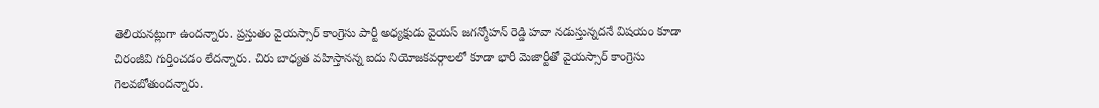తెలియనట్లుగా ఉందన్నారు. ప్రస్తుతం వైయస్సార్ కాంగ్రెసు పార్టీ అధ్యక్షుడు వైయస్ జగన్మోహన్ రెడ్డి హవా నడుస్తున్నదనే విషయం కూడా చిరంజీవి గుర్తించడం లేదన్నారు. చిరు బాధ్యత వహిస్తానన్న ఐదు నియోజకవర్గాలలో కూడా భారీ మెజార్టీతో వైయస్సార్ కాంగ్రెసు గెలవబోతుందన్నారు.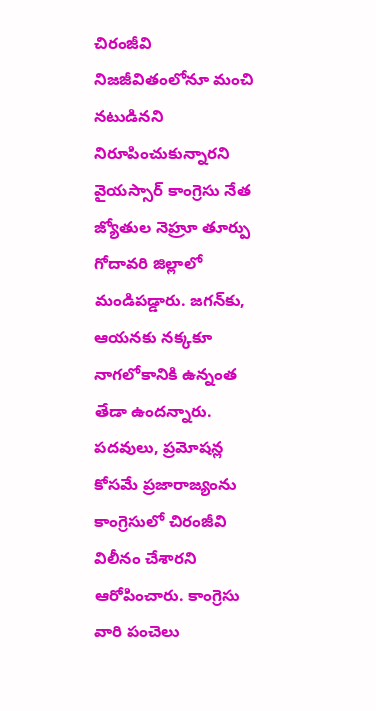చిరంజీవి నిజజీవితంలోనూ మంచి నటుడినని నిరూపించుకున్నారని వైయస్సార్ కాంగ్రెసు నేత జ్యోతుల నెహ్రూ తూర్పు గోదావరి జిల్లాలో మండిపడ్డారు. జగన్‌కు, ఆయనకు నక్కకూ నాగలోకానికి ఉన్నంత తేడా ఉందన్నారు. పదవులు, ప్రమోషన్ల కోసమే ప్రజారాజ్యంను కాంగ్రెసులో చిరంజీవి విలీనం చేశారని ఆరోపించారు. కాంగ్రెసు వారి పంచెలు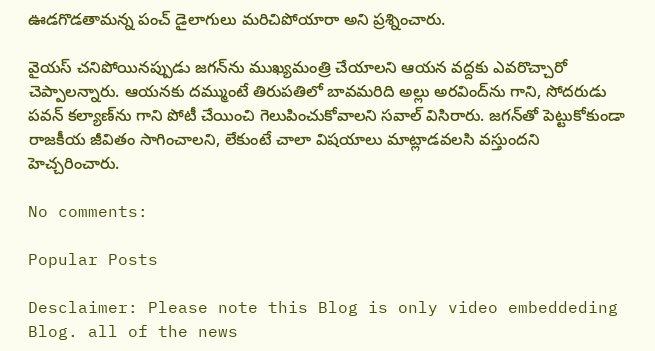ఊడగొడతామన్న పంచ్ డైలాగులు మరిచిపోయారా అని ప్రశ్నించారు.

వైయస్ చనిపోయినప్పుడు జగన్‌ను ముఖ్యమంత్రి చేయాలని ఆయన వద్దకు ఎవరొచ్చారో చెప్పాలన్నారు. ఆయనకు దమ్ముంటే తిరుపతిలో బావమరిది అల్లు అరవింద్‌ను గాని, సోదరుడు పవన్ కల్యాణ్‌ను గాని పోటీ చేయించి గెలుపించుకోవాలని సవాల్ విసిరారు. జగన్‌తో పెట్టుకోకుండా రాజకీయ జీవితం సాగించాలని, లేకుంటే చాలా విషయాలు మాట్లాడవలసి వస్తుందని హెచ్చరించారు.

No comments:

Popular Posts

Desclaimer: Please note this Blog is only video embeddeding Blog. all of the news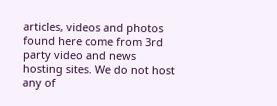articles, videos and photos found here come from 3rd party video and news hosting sites. We do not host any of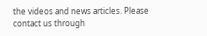the videos and news articles. Please contact us through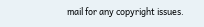mail for any copyright issues.